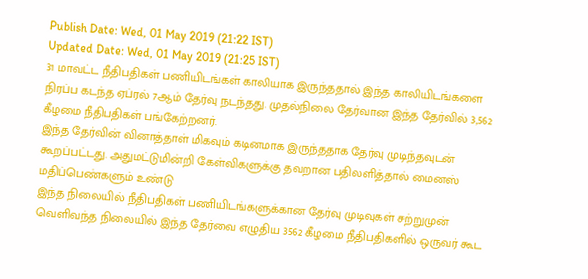Publish Date: Wed, 01 May 2019 (21:22 IST)
Updated Date: Wed, 01 May 2019 (21:25 IST)
31 மாவட்ட நீதிபதிகள் பணியிடங்கள் காலியாக இருந்ததால் இந்த காலியிடங்களை நிரப்ப கடந்த ஏப்ரல் 7ஆம் தேர்வு நடந்தது. முதல்நிலை தேர்வான இந்த தேர்வில் 3,562 கீழமை நீதிபதிகள் பங்கேற்றனர்.
இந்த தேர்வின் வினாத்தாள் மிகவும் கடினமாக இருந்ததாக தேர்வு முடிந்தவுடன் கூறப்பட்டது. அதுமட்டுமின்றி கேள்விகளுக்கு தவறான பதிலளித்தால் மைனஸ் மதிப்பெண்களும் உண்டு
இந்த நிலையில் நீதிபதிகள் பணியிடங்களுக்கான தேர்வு முடிவுகள் சற்றுமுன் வெளிவந்த நிலையில் இந்த தேர்வை எழுதிய 3562 கீழமை நீதிபதிகளில் ஒருவர் கூட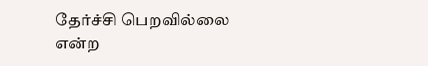தேர்ச்சி பெறவில்லை என்ற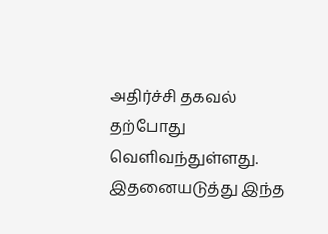அதிர்ச்சி தகவல் தற்போது வெளிவந்துள்ளது. இதனையடுத்து இந்த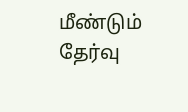மீண்டும் தேர்வு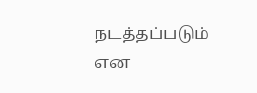நடத்தப்படும் என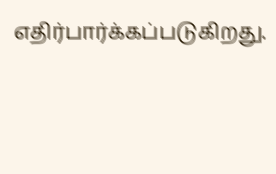எதிர்பார்க்கப்படுகிறது.